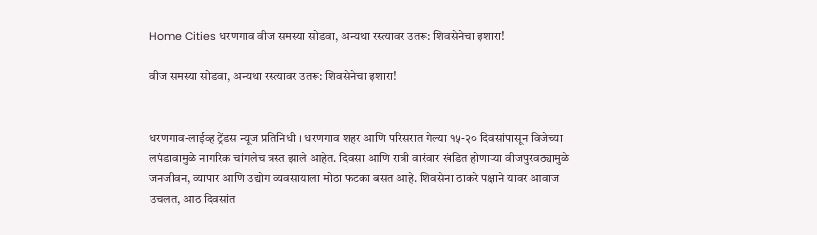Home Cities धरणगाव वीज समस्या सोडवा, अन्यथा रस्त्यावर उतरू: शिवसेनेचा इशारा!

वीज समस्या सोडवा, अन्यथा रस्त्यावर उतरू: शिवसेनेचा इशारा!


धरणगाव-लाईव्ह ट्रेंडस न्यूज प्रतिनिधी । धरणगाव शहर आणि परिसरात गेल्या १५-२० दिवसांपासून विजेच्या लपंडावामुळे नागरिक चांगलेच त्रस्त झाले आहेत. दिवसा आणि रात्री वारंवार खंडित होणाऱ्या वीजपुरवठ्यामुळे जनजीवन, व्यापार आणि उद्योग व्यवसायाला मोठा फटका बसत आहे. शिवसेना ठाकरे पक्षाने यावर आवाज उचलत, आठ दिवसांत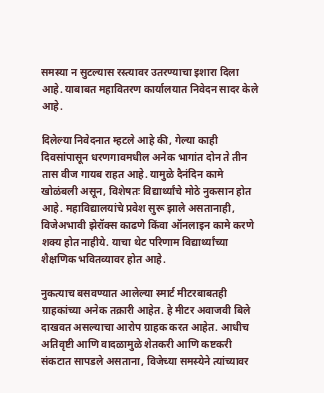समस्या न सुटल्यास रस्त्यावर उतरण्याचा इशारा दिला आहे. याबाबत महावितरण कार्यालयात निवेदन सादर केले आहे.

दिलेल्या निवेदनात म्हटले आहे की, गेल्या काही दिवसांपासून धरणगावमधील अनेक भागांत दोन ते तीन तास वीज गायब राहत आहे. यामुळे दैनंदिन कामे खोळंबली असून, विशेषतः विद्यार्थ्यांचे मोठे नुकसान होत आहे. महाविद्यालयांचे प्रवेश सुरू झाले असतानाही, विजेअभावी झेरॉक्स काढणे किंवा ऑनलाइन कामे करणे शक्य होत नाहीये. याचा थेट परिणाम विद्यार्थ्यांच्या शैक्षणिक भवितव्यावर होत आहे.

नुकत्याच बसवण्यात आलेल्या स्मार्ट मीटरबाबतही ग्राहकांच्या अनेक तक्रारी आहेत. हे मीटर अवाजवी बिले दाखवत असल्याचा आरोप ग्राहक करत आहेत. आधीच अतिवृष्टी आणि वादळामुळे शेतकरी आणि कष्टकरी संकटात सापडले असताना, विजेच्या समस्येने त्यांच्यावर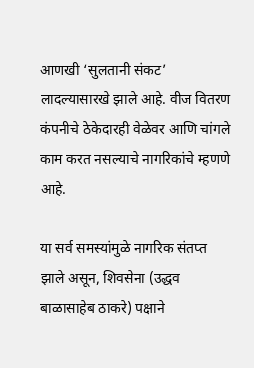आणखी ‘सुलतानी संकट’ लादल्यासारखे झाले आहे. वीज वितरण कंपनीचे ठेकेदारही वेळेवर आणि चांगले काम करत नसल्याचे नागरिकांचे म्हणणे आहे.

या सर्व समस्यांमुळे नागरिक संतप्त झाले असून, शिवसेना (उद्धव बाळासाहेब ठाकरे) पक्षाने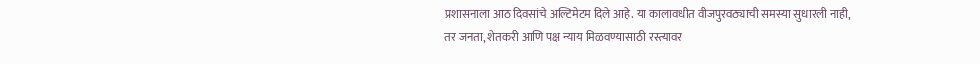प्रशासनाला आठ दिवसांचे अल्टिमेटम दिले आहे. या कालावधीत वीजपुरवठ्याची समस्या सुधारली नाही, तर जनता, शेतकरी आणि पक्ष न्याय मिळवण्यासाठी रस्त्यावर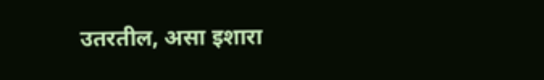उतरतील, असा इशारा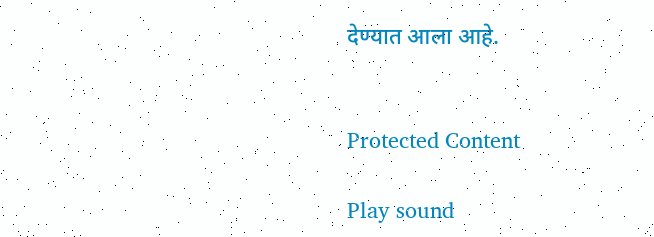देण्यात आला आहे.


Protected Content

Play sound